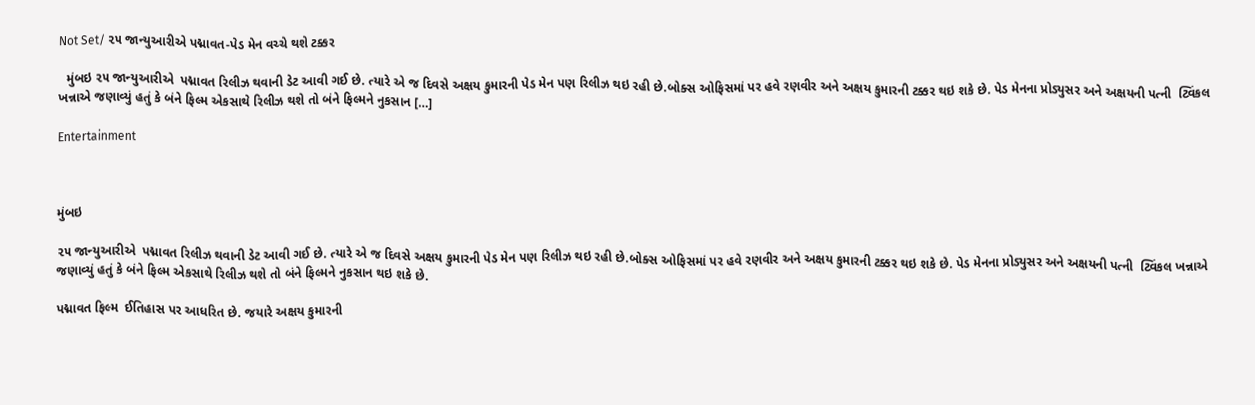Not Set/ ૨૫ જાન્યુઆરીએ પદ્માવત-પેડ મેન વચ્ચે થશે ટક્કર

  મુંબઇ ૨૫ જાન્યુઆરીએ  પદ્માવત રિલીઝ થવાની ડેટ આવી ગઈ છે. ત્યારે એ જ દિવસે અક્ષય કુમારની પેડ મેન પણ રિલીઝ થઇ રહી છે.બોક્સ ઓફિસમાં પર હવે રણવીર અને અક્ષય કુમારની ટક્કર થઇ શકે છે. પેડ મેનના પ્રોડ્યુસર અને અક્ષયની પત્ની  ટ્વિંકલ ખન્નાએ જણાવ્યું હતું કે બંને ફિલ્મ એકસાથે રિલીઝ થશે તો બંને ફિલ્મને નુકસાન […]

Entertainment



મુંબઇ

૨૫ જાન્યુઆરીએ  પદ્માવત રિલીઝ થવાની ડેટ આવી ગઈ છે. ત્યારે એ જ દિવસે અક્ષય કુમારની પેડ મેન પણ રિલીઝ થઇ રહી છે.બોક્સ ઓફિસમાં પર હવે રણવીર અને અક્ષય કુમારની ટક્કર થઇ શકે છે. પેડ મેનના પ્રોડ્યુસર અને અક્ષયની પત્ની  ટ્વિંકલ ખન્નાએ જણાવ્યું હતું કે બંને ફિલ્મ એકસાથે રિલીઝ થશે તો બંને ફિલ્મને નુકસાન થઇ શકે છે.

પદ્માવત ફિલ્મ  ઈતિહાસ પર આધરિત છે. જયારે અક્ષય કુમારની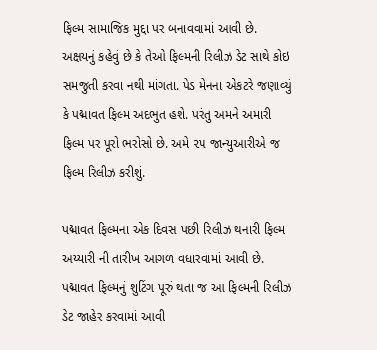ફિલ્મ સામાજિક મુદ્દા પર બનાવવામાં આવી છે. અક્ષયનું કહેવું છે કે તેઓ ફિલ્મની રિલીઝ ડેટ સાથે કોઇ સમજુતી કરવા નથી માંગતા. પેડ મેનના એકટરે જણાવ્યું કે પદ્માવત ફિલ્મ અદભુત હશે. પરંતુ અમને અમારી ફિલ્મ પર પૂરો ભરોસો છે. અમે ૨૫ જાન્યુઆરીએ જ ફિલ્મ રિલીઝ કરીશું.

પદ્માવત ફિલ્મના એક દિવસ પછી રિલીઝ થનારી ફિલ્મ અય્યારી ની તારીખ આગળ વધારવામાં આવી છે. પદ્માવત ફિલ્મનું શુટિંગ પૂરું થતા જ આ ફિલ્મની રિલીઝ ડેટ જાહેર કરવામાં આવી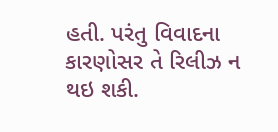હતી. પરંતુ વિવાદના કારણોસર તે રિલીઝ ન થઇ શકી.